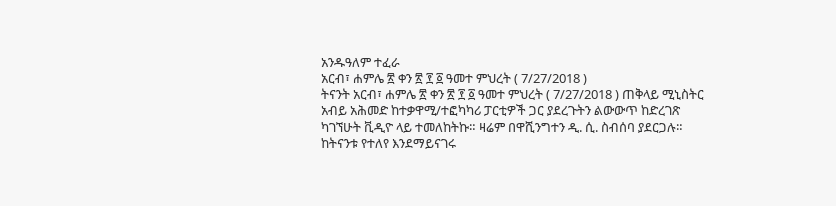አንዱዓለም ተፈራ
አርብ፣ ሐምሌ ፳ ቀን ፳ ፻ ፩ ዓመተ ምህረት ( 7/27/2018 )
ትናንት አርብ፣ ሐምሌ ፳ ቀን ፳ ፻ ፩ ዓመተ ምህረት ( 7/27/2018 ) ጠቅላይ ሚኒስትር አብይ አሕመድ ከተቃዋሚ/ተፎካካሪ ፓርቲዎች ጋር ያደረጉትን ልውውጥ ከድረገጽ ካገኘሁት ቪዲዮ ላይ ተመለከትኩ። ዛሬም በዋሺንግተን ዲ. ሲ. ስብሰባ ያደርጋሉ። ከትናንቱ የተለየ እንደማይናገሩ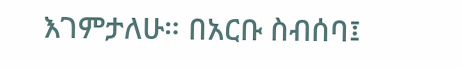እገምታለሁ። በአርቡ ስብሰባ፤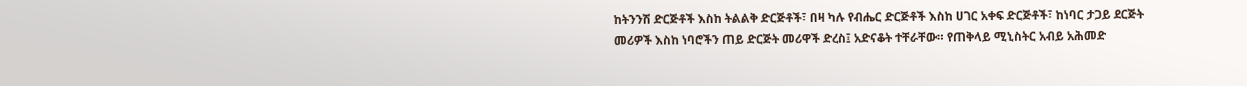ከትንንሽ ድርጅቶች እስከ ትልልቅ ድርጅቶች፣ በዛ ካሉ የብሔር ድርጅቶች እስከ ሀገር አቀፍ ድርጅቶች፣ ከነባር ታጋይ ደርጅት መሪዎች እስከ ነባሮችን ጠይ ድርጅት መሪዋች ድረስ፤ አድናቆት ተቸራቸው። የጠቅላይ ሚኒስትር አብይ አሕመድ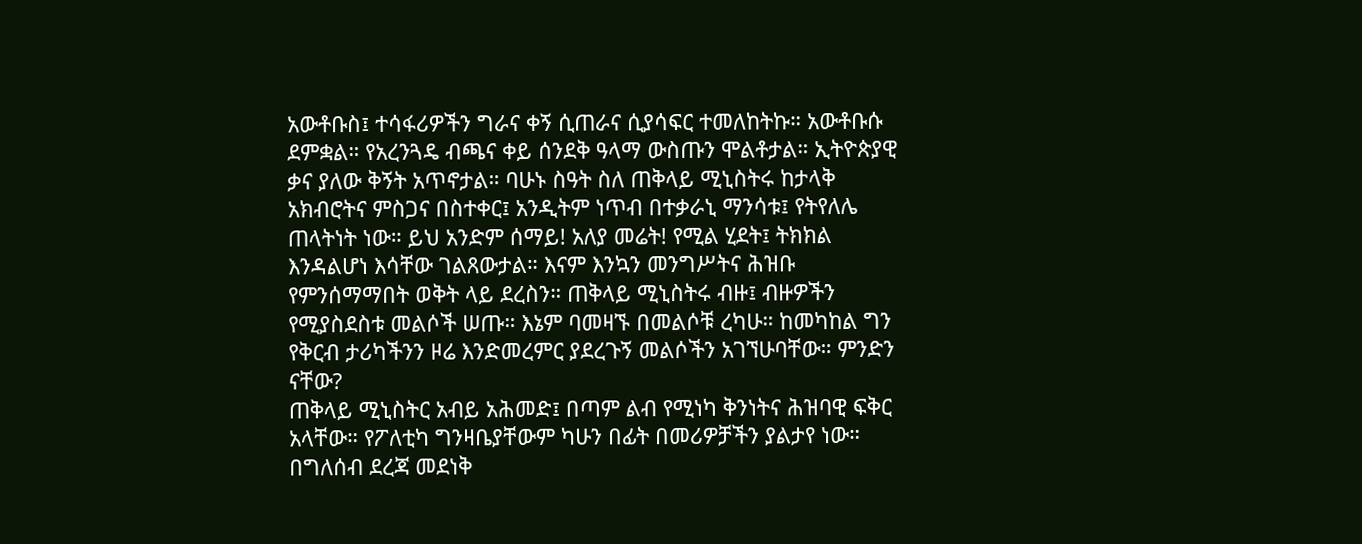አውቶቡስ፤ ተሳፋሪዎችን ግራና ቀኝ ሲጠራና ሲያሳፍር ተመለከትኩ። አውቶቡሱ ደምቋል። የአረንጓዴ ብጫና ቀይ ሰንደቅ ዓላማ ውስጡን ሞልቶታል። ኢትዮጵያዊ ቃና ያለው ቅኝት አጥኖታል። ባሁኑ ስዓት ስለ ጠቅላይ ሚኒስትሩ ከታላቅ አክብሮትና ምስጋና በስተቀር፤ አንዲትም ነጥብ በተቃራኒ ማንሳቱ፤ የትየለሌ ጠላትነት ነው። ይህ አንድም ሰማይ! አለያ መሬት! የሚል ሂደት፤ ትክክል እንዳልሆነ እሳቸው ገልጸውታል። እናም እንኳን መንግሥትና ሕዝቡ የምንሰማማበት ወቅት ላይ ደረስን። ጠቅላይ ሚኒስትሩ ብዙ፤ ብዙዎችን የሚያስደስቱ መልሶች ሠጡ። እኔም ባመዛኙ በመልሶቹ ረካሁ። ከመካከል ግን የቅርብ ታሪካችንን ዞሬ እንድመረምር ያደረጉኝ መልሶችን አገኘሁባቸው። ምንድን ናቸው?
ጠቅላይ ሚኒስትር አብይ አሕመድ፤ በጣም ልብ የሚነካ ቅንነትና ሕዝባዊ ፍቅር አላቸው። የፖለቲካ ግንዛቤያቸውም ካሁን በፊት በመሪዎቻችን ያልታየ ነው። በግለሰብ ደረጃ መደነቅ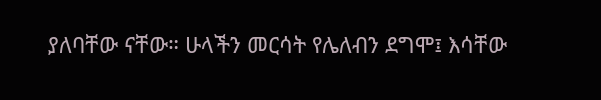ያለባቸው ናቸው። ሁላችን መርሳት የሌለብን ደግሞ፤ እሳቸው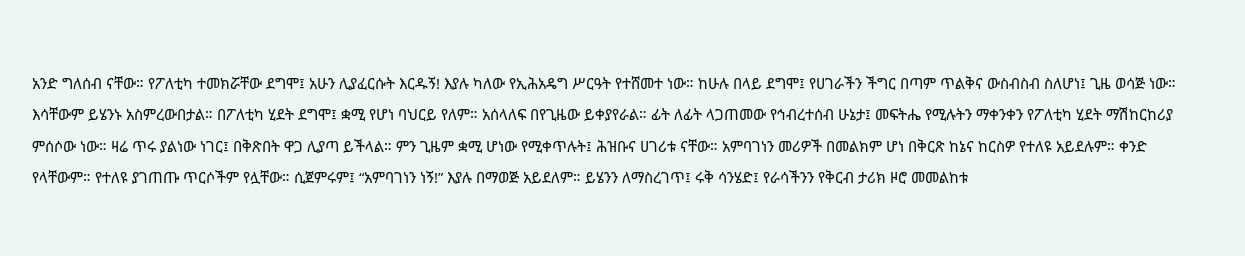አንድ ግለሰብ ናቸው። የፖለቲካ ተመክሯቸው ደግሞ፤ አሁን ሊያፈርሱት እርዱኝ! እያሉ ካለው የኢሕአዴግ ሥርዓት የተሸመተ ነው። ከሁሉ በላይ ደግሞ፤ የሀገራችን ችግር በጣም ጥልቅና ውስብስብ ስለሆነ፤ ጊዜ ወሳጅ ነው። እሳቸውም ይሄንኑ አስምረውበታል። በፖለቲካ ሂደት ደግሞ፤ ቋሚ የሆነ ባህርይ የለም። አሰላለፍ በየጊዜው ይቀያየራል። ፊት ለፊት ላጋጠመው የኅብረተሰብ ሁኔታ፤ መፍትሔ የሚሉትን ማቀንቀን የፖለቲካ ሂደት ማሽከርከሪያ ምሰሶው ነው። ዛሬ ጥሩ ያልነው ነገር፤ በቅጽበት ዋጋ ሊያጣ ይችላል። ምን ጊዜም ቋሚ ሆነው የሚቀጥሉት፤ ሕዝቡና ሀገሪቱ ናቸው። አምባገነን መሪዎች በመልክም ሆነ በቅርጽ ከኔና ከርስዎ የተለዩ አይደሉም። ቀንድ የላቸውም። የተለዩ ያገጠጡ ጥርሶችም የሏቸው። ሲጀምሩም፤ “አምባገነን ነኝ!” እያሉ በማወጅ አይደለም። ይሄንን ለማስረገጥ፤ ሩቅ ሳንሄድ፤ የራሳችንን የቅርብ ታሪክ ዞሮ መመልከቱ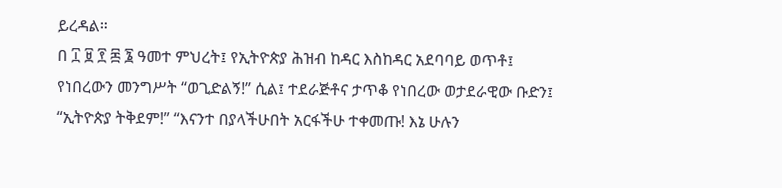ይረዳል።
በ ፲ ፱ ፻ ፷ ፮ ዓመተ ምህረት፤ የኢትዮጵያ ሕዝብ ከዳር እስከዳር አደባባይ ወጥቶ፤ የነበረውን መንግሥት “ወጊድልኝ!” ሲል፤ ተደራጅቶና ታጥቆ የነበረው ወታደራዊው ቡድን፤ “ኢትዮጵያ ትቅደም!” “እናንተ በያላችሁበት አርፋችሁ ተቀመጡ! እኔ ሁሉን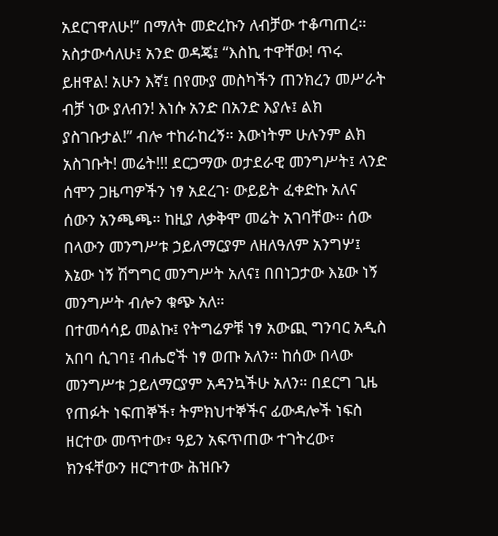አደርገዋለሁ!” በማለት መድረኩን ለብቻው ተቆጣጠረ። አስታውሳለሁ፤ አንድ ወዳጄ፤ “እስኪ ተዋቸው! ጥሩ ይዘዋል! አሁን እኛ፤ በየሙያ መስካችን ጠንክረን መሥራት ብቻ ነው ያለብን! እነሱ አንድ በአንድ እያሉ፤ ልክ ያስገቡታል!” ብሎ ተከራከረኝ። እውነትም ሁሉንም ልክ አስገቡት! መሬት!!! ደርጋማው ወታደራዊ መንግሥት፤ ላንድ ሰሞን ጋዜጣዎችን ነፃ አደረገ፡ ውይይት ፈቀድኩ አለና ሰውን አንጫጫ። ከዚያ ለቃቅሞ መሬት አገባቸው። ሰው በላውን መንግሥቱ ኃይለማርያም ለዘለዓለም አንግሦ፤ እኔው ነኝ ሽግግር መንግሥት አለና፤ በበነጋታው እኔው ነኝ መንግሥት ብሎን ቁጭ አለ።
በተመሳሳይ መልኩ፤ የትግሬዎቹ ነፃ አውጪ ግንባር አዲስ አበባ ሲገባ፤ ብሔሮች ነፃ ወጡ አለን። ከሰው በላው መንግሥቱ ኃይለማርያም አዳንኳችሁ አለን። በደርግ ጊዜ የጠፉት ነፍጠኞች፣ ትምክህተኞችና ፊውዳሎች ነፍስ ዘርተው መጥተው፣ ዓይን አፍጥጠው ተገትረው፣ ክንፋቸውን ዘርግተው ሕዝቡን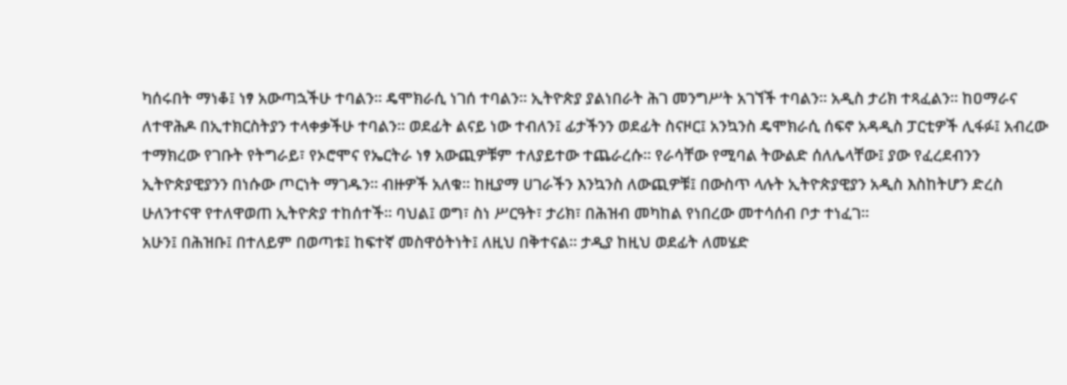ካሰሩበት ማነቆ፤ ነፃ አውጣኋችሁ ተባልን። ዴሞክራሲ ነገሰ ተባልን። ኢትዮጵያ ያልነበራት ሕገ መንግሥት አገኘች ተባልን። አዲስ ታሪክ ተጻፈልን። ከዐማራና ለተዋሕዶ በኢተክርስትያን ተላቀቃችሁ ተባልን። ወደፊት ልናይ ነው ተብለን፤ ፊታችንን ወደፊት ስናዞር፤ አንኳንስ ዴሞክራሲ ሰፍኖ አዳዲስ ፓርቲዎች ሊፋፉ፤ አብረው ተማክረው የገቡት የትግራይ፣ የኦሮሞና የኤርትራ ነፃ አውጪዎቹም ተለያይተው ተጨራረሱ። የራሳቸው የሚባል ትውልድ ሰለሌላቸው፤ ያው የፈረደብንን ኢትዮጵያዊያንን በነሱው ጦርነት ማገዱን። ብዙዎች አለቁ። ከዚያማ ሀገራችን እንኳንስ ለውጪዎቹ፤ በውስጥ ላሉት ኢትዮጵያዊያን አዲስ እስከትሆን ድረስ ሁለንተናዋ የተለዋወጠ ኢትዮጵያ ተከሰተች። ባህል፤ ወግ፣ ስነ ሥርዓት፣ ታሪክ፣ በሕዝብ መካከል የነበረው መተሳሰብ ቦታ ተነፈገ።
አሁን፤ በሕዝቡ፤ በተለይም በወጣቱ፤ ከፍተኛ መስዋዕትነት፤ ለዚህ በቅተናል። ታዲያ ከዚህ ወደፊት ለመሄድ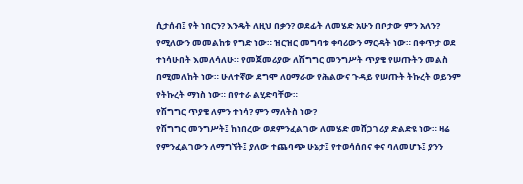ሲታሰብ፤ የት ነበርን? እንዴት ለዚህ በቃን? ወደፊት ለመሄድ አሁን በቦታው ምን አለን? የሚለውን መመልከቱ የግድ ነው። ዝርዝር መግባቱ ቀባሪውን ማርዳት ነው። በቀጥታ ወደ ተነሳሁበት እመለሳለሁ። የመጀመሪያው ለሽግግር መንግሥት ጥያቄ የሠጡትን መልስ በሚመለከት ነው። ሁለተኛው ደግሞ ለዐማራው የሕልውና ጉዳይ የሠጡት ትኩረት ወይንም የትኩረት ማነስ ነው። በየተራ ልሂድባቸው።
የሽግግር ጥያቄ ለምን ተነሳ? ምን ማለትስ ነው?
የሽግግር መንግሥት፤ ከነበረው ወደምንፈልገው ለመሄድ መሸጋገሪያ ድልድዩ ነው። ዛሬ የምንፈልገውን ለማግኘት፤ ያለው ተጨባጭ ሁኔታ፤ የተወሳሰበና ቀና ባለመሆኑ፤ ያንን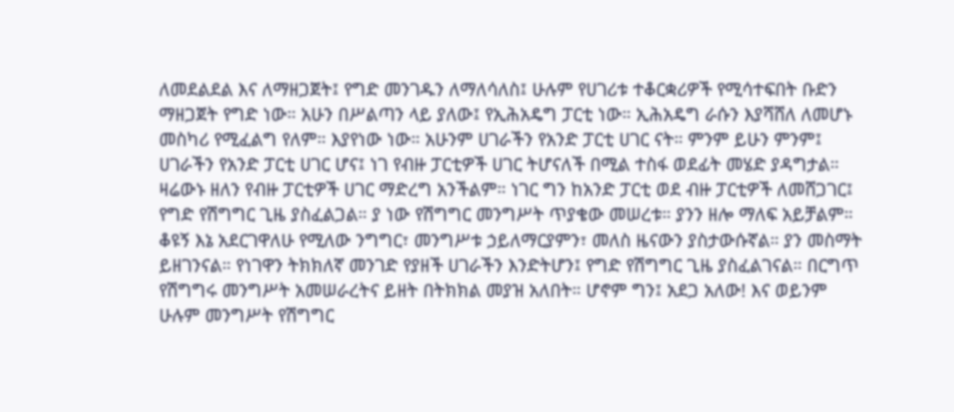ለመደልደል እና ለማዘጋጀት፤ የግድ መንገዱን ለማለሳለስ፤ ሁሉም የሀገሪቱ ተቆርቋሪዎች የሚሳተፍበት ቡድን ማዘጋጀት የግድ ነው። አሁን በሥልጣን ላይ ያለው፤ የኢሕአዴግ ፓርቲ ነው። ኢሕአዴግ ራሱን እያሻሸለ ለመሆኑ መስካሪ የሚፈልግ የለም። እያየነው ነው። አሁንም ሀገራችን የአንድ ፓርቲ ሀገር ናት። ምንም ይሁን ምንም፤ ሀገራችን የአንድ ፓርቲ ሀገር ሆና፤ ነገ የብዙ ፓርቲዎች ሀገር ትሆናለች በሚል ተስፋ ወደፊት መሄድ ያዳግታል። ዛሬውኑ ዘለን የብዙ ፓርቲዎች ሀገር ማድረግ አንችልም። ነገር ግን ከአንድ ፓርቲ ወደ ብዙ ፓርቲዎች ለመሸጋገር፤ የግድ የሽግግር ጊዜ ያስፈልጋል። ያ ነው የሽግግር መንግሥት ጥያቄው መሠረቱ። ያንን ዘሎ ማለፍ አይቻልም። ቆዩኝ እኔ አደርገዋለሁ የሚለው ንግግር፣ መንግሥቱ ኃይለማርያምን፣ መለስ ዜናውን ያስታውሱኛል። ያን መስማት ይዘገንናል። የነገዋን ትክክለኛ መንገድ የያዘች ሀገራችን እንድትሆን፤ የግድ የሽግግር ጊዜ ያስፈልገናል። በርግጥ የሽግግሩ መንግሥት አመሠራረትና ይዘት በትክክል መያዝ አለበት። ሆኖም ግን፤ አደጋ አለው! እና ወይንም ሁሉም መንግሥት የሽግግር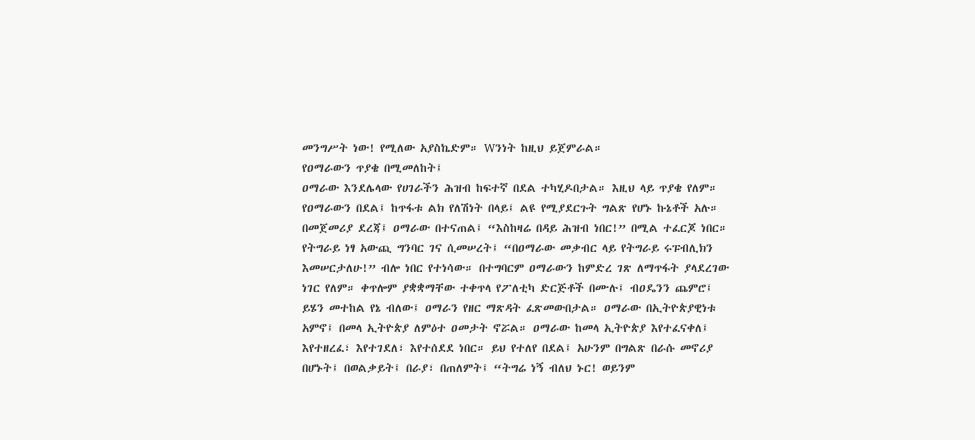መንግሥት ነው! የሚለው አያስኬድም። Wንነት ከዚህ ይጀምራል።
የዐማራውን ጥያቄ በሚመለከት፤
ዐማራው እንደሌላው የሀገራችን ሕዝብ ከፍተኛ በደል ተካሂዶበታል። እዚህ ላይ ጥያቄ የለም። የዐማራውን በደል፤ ከጥፋቱ ልክ የለሽነት በላይ፤ ልዩ የሚያደርጉት ግልጽ የሆኑ ኩኔቶች አሉ። በመጀመሪያ ደረጃ፤ ዐማራው በተናጠል፤ “እስከዛሬ በዳይ ሕዝብ ነበር!” በሚል ተፈርጆ ነበር። የትግራይ ነፃ አውጪ ግንባር ገና ሲመሠረት፤ “በዐማራው መቃብር ላይ የትግራይ ሩፑብሊክን እመሠርታለሁ!” ብሎ ነበር የተነሳው። በተግባርም ዐማራውን ከምድረ ገጽ ለማጥፋት ያላደረገው ነገር የለም። ቀጥሎም ያቋቋማቸው ተቀጥላ የፖለቲካ ድርጅቶች በሙሉ፤ ብዐዴንን ጨምሮ፤ ይሄን መተከል የኔ ብለው፤ ዐማራን የዘር ማጽዳት ፈጽመውበታል። ዐማራው በኢትዮጵያዊነቱ አምኖ፤ በመላ ኢትዮጵያ ለምዕተ ዐመታት ኖሯል። ዐማራው ከመላ ኢትዮጵያ እየተፈናቀለ፤ እየተዘረፈ፣ እየተገደለ፣ እየተሰደደ ነበር። ይህ የተለየ በደል፤ አሁንም በግልጽ በራሱ መኖሪያ በሆኑት፤ በወልቃይት፤ በራያ፣ በጠለምት፤ “ትግሬ ነኝ ብለህ ኑር! ወይንም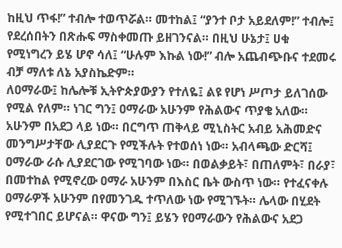ከዚህ ጥፋ!” ተብሎ ተወጥሯል። መተከል፤ “ያንተ ቦታ አይደለም!” ተብሎ፤ የደረሰበትን በጽሑፍ ማስቀመጡ ይዘገንናል። በዚህ ሁኔታ፤ ሀቁ የሚነግረን ይሄ ሆኖ ሳለ፤ “ሁሉም እኩል ነው!” ብሎ አጨብጭቡና ተደመሩ ብቻ ማለቱ ለኔ አያስኬድም።
ለዐማራው፤ ከሌሎቹ ኢትዮጵያውያን የተለዬ፤ ልዩ የሆነ ሥጦታ ይለገሰው የሚል የለም። ነገር ግን፤ ዐማራው አሁንም የሕልውና ጥያቄ አለው። አሁንም በአደጋ ላይ ነው። በርግጥ ጠቅላይ ሚኒስትር አብይ አሕመድና መንግሥታቸው ሊያደርጉ የሚችሉት የተወሰነ ነው። አብላጫው ድርሻ፤ ዐማራው ራሱ ሊያደርገው የሚገባው ነው። በወልቃይት፣ በጠለምት፣ በራያ፣ በመተከል የሚኖረው ዐማራ አሁንም በእስር ቤት ውስጥ ነው። የተፈናቀሉ ዐማራዎች አሁንም በየመንገዱ ተጥለው ነው የሚገኙት። ሌላው በሂደት የሚተገበር ይሆናል። ዋናው ግን፤ ይሄን የዐማራውን የሕልውና አደጋ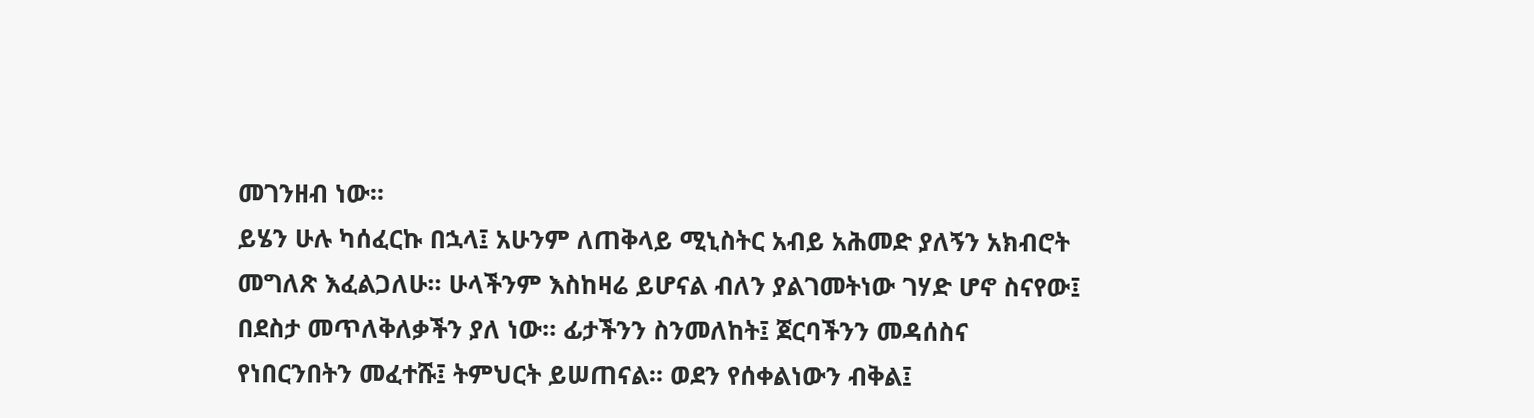መገንዘብ ነው።
ይሄን ሁሉ ካሰፈርኩ በኋላ፤ አሁንም ለጠቅላይ ሚኒስትር አብይ አሕመድ ያለኝን አክብሮት መግለጽ እፈልጋለሁ። ሁላችንም እስከዛሬ ይሆናል ብለን ያልገመትነው ገሃድ ሆኖ ስናየው፤ በደስታ መጥለቅለቃችን ያለ ነው። ፊታችንን ስንመለከት፤ ጀርባችንን መዳሰስና የነበርንበትን መፈተሹ፤ ትምህርት ይሠጠናል። ወደን የሰቀልነውን ብቅል፤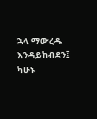ኋላ ማውረዱ እንዳይከብደን፤ ካሁኑ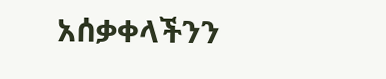አሰቃቀላችንን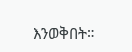እንወቅበት።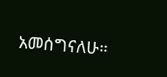አመሰግናለሁ።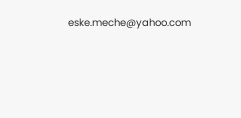eske.meche@yahoo.com